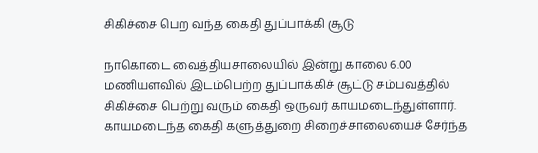சிகிச்சை பெற வந்த கைதி துப்பாக்கி சூடு

நாகொடை வைத்தியசாலையில் இன்று காலை 6.00 மணியளவில் இடம்பெற்ற துப்பாக்கிச் சூட்டு சம்பவத்தில் சிகிச்சை பெற்று வரும் கைதி ஒருவர் காயமடைந்துள்ளார்.
காயமடைந்த கைதி களுத்துறை சிறைச்சாலையைச் சேர்ந்த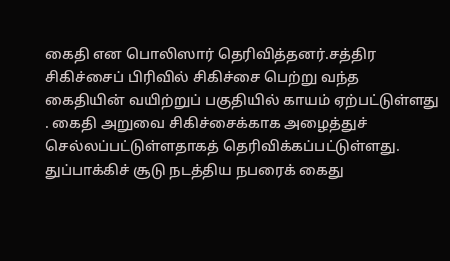கைதி என பொலிஸார் தெரிவித்தனர்.சத்திர சிகிச்சைப் பிரிவில் சிகிச்சை பெற்று வந்த கைதியின் வயிற்றுப் பகுதியில் காயம் ஏற்பட்டுள்ளது . கைதி அறுவை சிகிச்சைக்காக அழைத்துச் செல்லப்பட்டுள்ளதாகத் தெரிவிக்கப்பட்டுள்ளது.
துப்பாக்கிச் சூடு நடத்திய நபரைக் கைது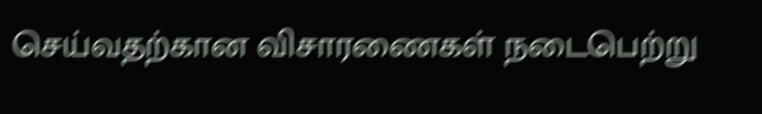செய்வதற்கான விசாரணைகள் நடைபெற்று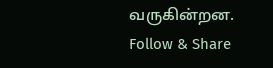வருகின்றன.
Follow & Share